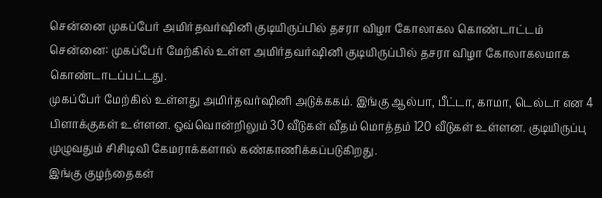சென்னை முகப்பேர் அமிர்தவர்ஷினி குடியிருப்பில் தசரா விழா கோலாகல கொண்டாட்டம்
சென்னை: முகப்பேர் மேற்கில் உள்ள அமிர்தவர்ஷினி குடியிருப்பில் தசரா விழா கோலாகலமாக கொண்டாடப்பட்டது.
முகப்பேர் மேற்கில் உள்ளது அமிர்தவர்ஷினி அடுக்ககம். இங்கு ஆல்பா, பீட்டா, காமா, டெல்டா என 4 பிளாக்குகள் உள்ளன. ஒவ்வொன்றிலும் 30 வீடுகள் வீதம் மொத்தம் 120 வீடுகள் உள்ளன. குடியிருப்பு முழுவதும் சிசிடிவி கேமராக்களால் கண்காணிக்கப்படுகிறது.
இங்கு குழந்தைகள்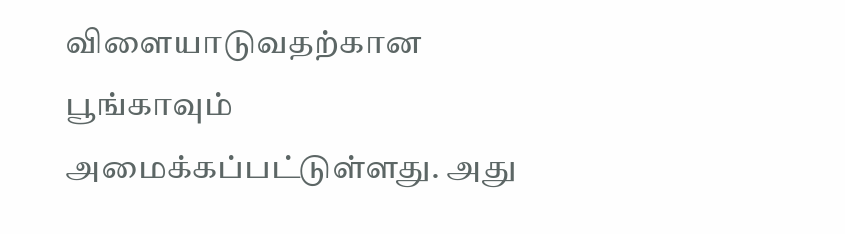விளையாடுவதற்கான பூங்காவும் அமைக்கப்பட்டுள்ளது. அது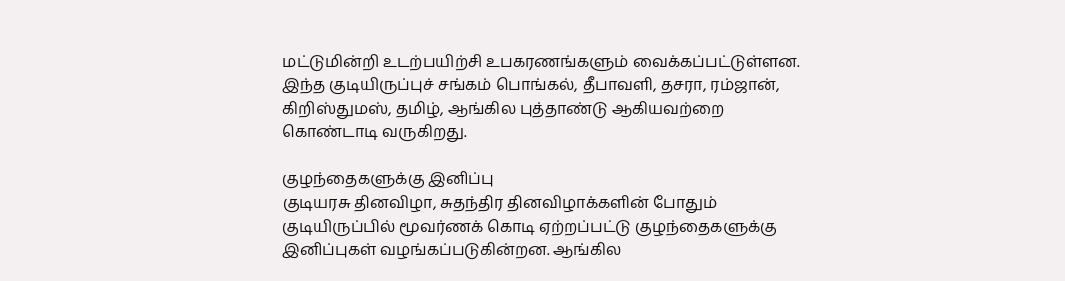மட்டுமின்றி உடற்பயிற்சி உபகரணங்களும் வைக்கப்பட்டுள்ளன. இந்த குடியிருப்புச் சங்கம் பொங்கல், தீபாவளி, தசரா, ரம்ஜான், கிறிஸ்துமஸ், தமிழ், ஆங்கில புத்தாண்டு ஆகியவற்றை கொண்டாடி வருகிறது.

குழந்தைகளுக்கு இனிப்பு
குடியரசு தினவிழா, சுதந்திர தினவிழாக்களின் போதும் குடியிருப்பில் மூவர்ணக் கொடி ஏற்றப்பட்டு குழந்தைகளுக்கு இனிப்புகள் வழங்கப்படுகின்றன. ஆங்கில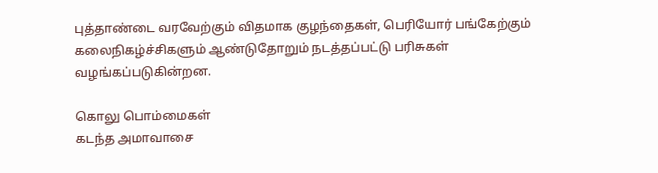புத்தாண்டை வரவேற்கும் விதமாக குழந்தைகள், பெரியோர் பங்கேற்கும் கலைநிகழ்ச்சிகளும் ஆண்டுதோறும் நடத்தப்பட்டு பரிசுகள் வழங்கப்படுகின்றன.

கொலு பொம்மைகள்
கடந்த அமாவாசை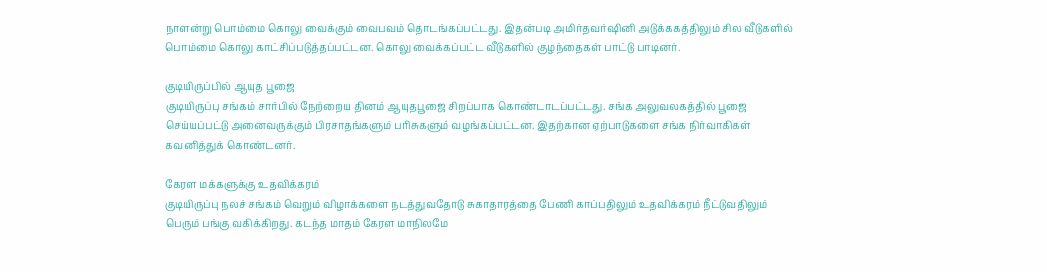நாளன்று பொம்மை கொலு வைக்கும் வைபவம் தொடங்கப்பட்டது. இதன்படி அமிர்தவர்ஷினி அடுக்ககத்திலும் சில வீடுகளில் பொம்மை கொலு காட்சிப்படுத்தப்பட்டன. கொலு வைக்கப்பட்ட வீடுகளில் குழந்தைகள் பாட்டு பாடினர்.

குடியிருப்பில் ஆயுத பூஜை
குடியிருப்பு சங்கம் சார்பில் நேற்றைய தினம் ஆயுதபூஜை சிறப்பாக கொண்டாடப்பட்டது. சங்க அலுவலகத்தில் பூஜை செய்யப்பட்டு அனைவருக்கும் பிரசாதங்களும் பரிசுகளும் வழங்கப்பட்டன. இதற்கான ஏற்பாடுகளை சங்க நிர்வாகிகள் கவனித்துக் கொண்டனர்.

கேரள மக்களுக்கு உதவிக்கரம்
குடியிருப்பு நலச் சங்கம் வெறும் விழாக்களை நடத்துவதோடு சுகாதாரத்தை பேணி காப்பதிலும் உதவிக்கரம் நீட்டுவதிலும் பெரும் பங்கு வகிக்கிறது. கடந்த மாதம் கேரள மாநிலமே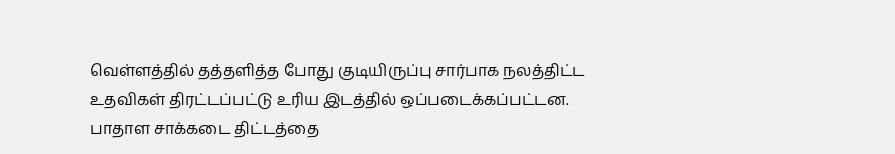வெள்ளத்தில் தத்தளித்த போது குடியிருப்பு சார்பாக நலத்திட்ட உதவிகள் திரட்டப்பட்டு உரிய இடத்தில் ஒப்படைக்கப்பட்டன. பாதாள சாக்கடை திட்டத்தை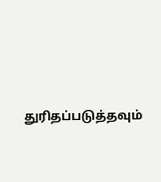துரிதப்படுத்தவும்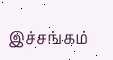இச்சங்கம்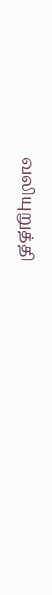வலியுறுத்தி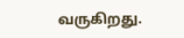வருகிறது.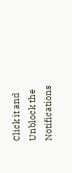Click it and Unblock the Notifications